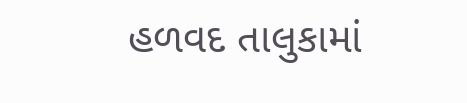હળવદ તાલુકામાં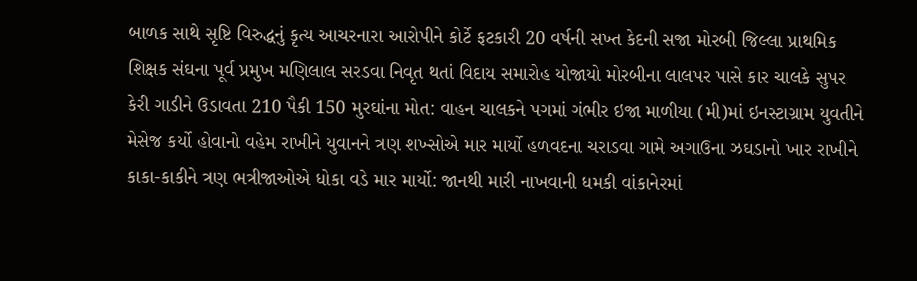બાળક સાથે સૃષ્ટિ વિરુદ્ધનું કૃત્ય આચરનારા આરોપીને કોર્ટે ફટકારી 20 વર્ષની સખ્ત કેદની સજા મોરબી જિલ્લા પ્રાથમિક શિક્ષક સંઘના પૂર્વ પ્રમુખ મણિલાલ સરડવા નિવૃત થતાં વિદાય સમારોહ યોજાયો મોરબીના લાલપર પાસે કાર ચાલકે સુપર કેરી ગાડીને ઉડાવતા 210 પૈકી 150 મુરઘાંના મોત: વાહન ચાલકને પગમાં ગંભીર ઇજા માળીયા (મી)માં ઇનસ્ટાગ્રામ યુવતીને મેસેજ કર્યો હોવાનો વહેમ રાખીને યુવાનને ત્રણ શખ્સોએ માર માર્યો હળવદના ચરાડવા ગામે અગાઉના ઝઘડાનો ખાર રાખીને કાકા-કાકીને ત્રણ ભત્રીજાઓએ ધોકા વડે માર માર્યો: જાનથી મારી નાખવાની ધમકી વાંકાનેરમાં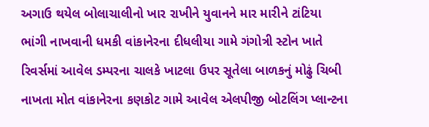અગાઉ થયેલ બોલાચાલીનો ખાર રાખીને યુવાનને માર મારીને ટાંટિયા ભાંગી નાખવાની ધમકી વાંકાનેરના દીધલીયા ગામે ગંગોત્રી સ્ટોન ખાતે રિવર્સમાં આવેલ ડમ્પરના ચાલકે ખાટલા ઉપર સૂતેલા બાળકનું મોઢું ચિબી નાખતા મોત વાંકાનેરના કણકોટ ગામે આવેલ એલપીજી બોટલિંગ પ્લાન્ટના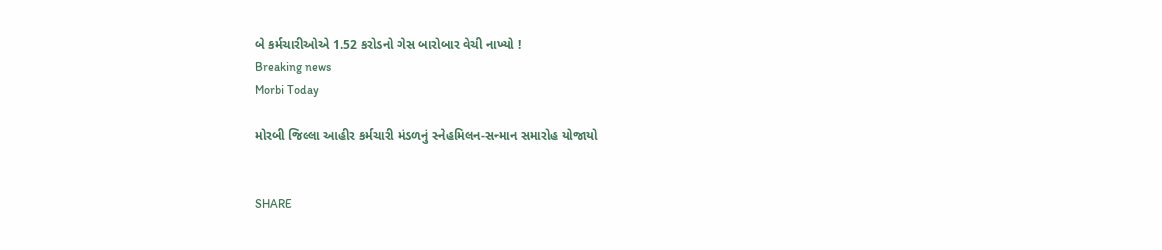બે કર્મચારીઓએ 1.52 કરોડનો ગેસ બારોબાર વેચી નાખ્યો !
Breaking news
Morbi Today

મોરબી જિલ્લા આહીર કર્મચારી મંડળનું સ્નેહમિલન-સન્માન સમારોહ યોજાયો


SHARE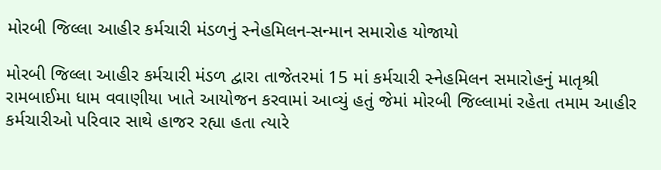મોરબી જિલ્લા આહીર કર્મચારી મંડળનું સ્નેહમિલન-સન્માન સમારોહ યોજાયો

મોરબી જિલ્લા આહીર કર્મચારી મંડળ દ્વારા તાજેતરમાં 15 માં કર્મચારી સ્નેહમિલન સમારોહનું માતૃશ્રી રામબાઈમા ધામ વવાણીયા ખાતે આયોજન કરવામાં આવ્યું હતું જેમાં મોરબી જિલ્લામાં રહેતા તમામ આહીર કર્મચારીઓ પરિવાર સાથે હાજર રહ્યા હતા ત્યારે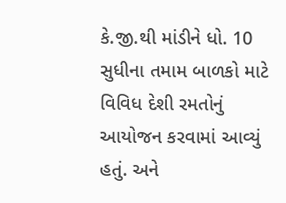કે.જી.થી માંડીને ધો. 10 સુધીના તમામ બાળકો માટે વિવિધ દેશી રમતોનું આયોજન કરવામાં આવ્યું હતું. અને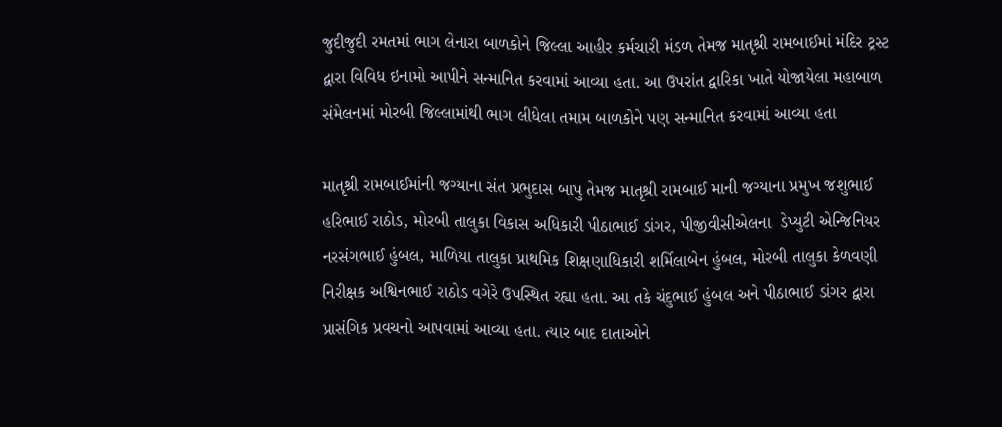જુદીજુદી રમતમાં ભાગ લેનારા બાળકોને જિલ્લા આહીર કર્મચારી મંડળ તેમજ માતૃશ્રી રામબાઈમાં મંદિર ટ્રસ્ટ દ્વારા વિવિધ ઇનામો આપીને સન્માનિત કરવામાં આવ્યા હતા. આ ઉપરાંત દ્વારિકા ખાતે યોજાયેલા મહાબાળ સંમેલનમાં મોરબી જિલ્લામાંથી ભાગ લીધેલા તમામ બાળકોને પણ સન્માનિત કરવામાં આવ્યા હતા

માતૃશ્રી રામબાઈમાંની જગ્યાના સંત પ્રભુદાસ બાપુ તેમજ માતૃશ્રી રામબાઈ માની જગ્યાના પ્રમુખ જશુભાઈ હરિભાઈ રાઠોડ, મોરબી તાલુકા વિકાસ અધિકારી પીઠાભાઈ ડાંગર, પીજીવીસીએલના  ડેપ્યુટી એન્જિનિયર નરસંગભાઈ હુંબલ, માળિયા તાલુકા પ્રાથમિક શિક્ષણાધિકારી શર્મિલાબેન હુંબલ, મોરબી તાલુકા કેળવણી નિરીક્ષક અશ્વિનભાઈ રાઠોડ વગેરે ઉપસ્થિત રહ્યા હતા. આ તકે ચંદુભાઈ હુંબલ અને પીઠાભાઈ ડાંગર દ્વારા પ્રાસંગિક પ્રવચનો આપવામાં આવ્યા હતા. ત્યાર બાદ દાતાઓને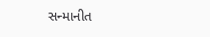સન્માનીત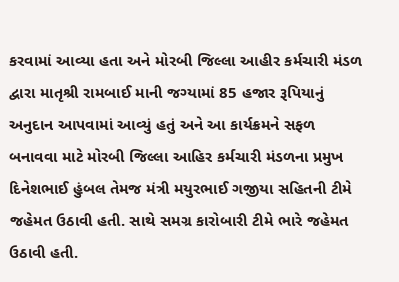કરવામાં આવ્યા હતા અને મોરબી જિલ્લા આહીર કર્મચારી મંડળ દ્વારા માતૃશ્રી રામબાઈ માની જગ્યામાં 85 હજાર રૂપિયાનું અનુદાન આપવામાં આવ્યું હતું અને આ કાર્યક્રમને સફળ બનાવવા માટે મોરબી જિલ્લા આહિર કર્મચારી મંડળના પ્રમુખ દિનેશભાઈ હુંબલ તેમજ મંત્રી મયુરભાઈ ગજીયા સહિતની ટીમે જહેમત ઉઠાવી હતી. સાથે સમગ્ર કારોબારી ટીમે ભારે જહેમત ઉઠાવી હતી.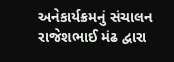અનેકાર્યક્રમનું સંચાલન રાજેશભાઈ મંઢ દ્વારા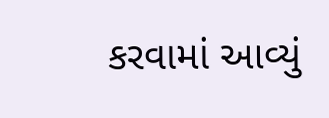કરવામાં આવ્યું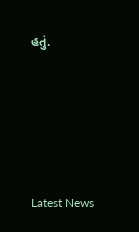હતું.






Latest News